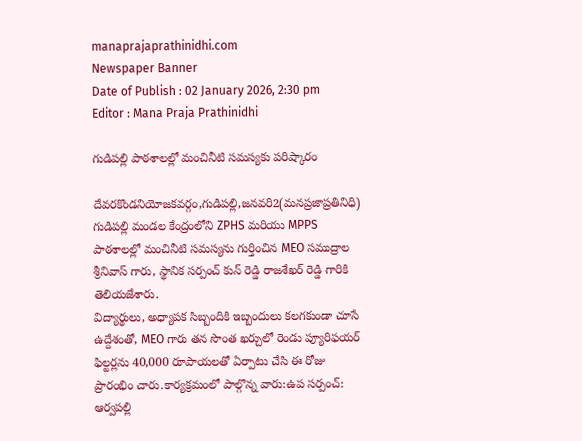manaprajaprathinidhi.com
Newspaper Banner
Date of Publish : 02 January 2026, 2:30 pm Editor : Mana Praja Prathinidhi

గుడిపల్లి పాఠశాలల్లో మంచినీటి సమస్యకు పరిష్కారం

దేవరకొండనియోజకవర్గం,గుడిపల్లి,జనవరి2(మనప్రజాప్రతినిధి)
గుడిపల్లి మండల కేంద్రంలోని ZPHS మరియు MPPS పాఠశాలల్లో మంచినీటి సమస్యను గుర్తించిన MEO సముద్రాల శ్రీనివాస్ గారు, స్థానిక సర్పంచ్ కున్ రెడ్డి రాజశేఖర్ రెడ్డి గారికి తెలియజేశారు.
విద్యార్థులు, అధ్యాపక సిబ్బందికి ఇబ్బందులు కలగకుండా చూసే ఉద్దేశంతో, MEO గారు తన సొంత ఖర్చులో రెండు ప్యూరిఫయర్ ఫిల్టర్లను 40,000 రూపాయలతో ఏర్పాటు చేసి ఈ రోజు ప్రారంభిం చారు.కార్యక్రమంలో పాల్గొన్న వారు:ఉప సర్పంచ్: ఆర్వపల్లి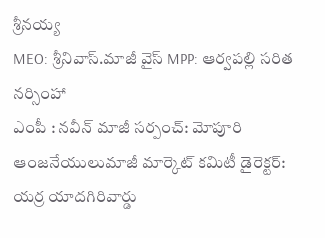శ్రీనయ్య
MEO: శ్రీనివాస్.మాజీ వైస్ MPP: ఆర్వపల్లి సరిత నర్సింహా
ఎంపీ : నవీన్ మాజీ సర్పంచ్: మోపూరి ఆంజనేయులుమాజీ మార్కెట్ కమిటీ డైరెక్టర్: యర్ర యాదగిరివార్డు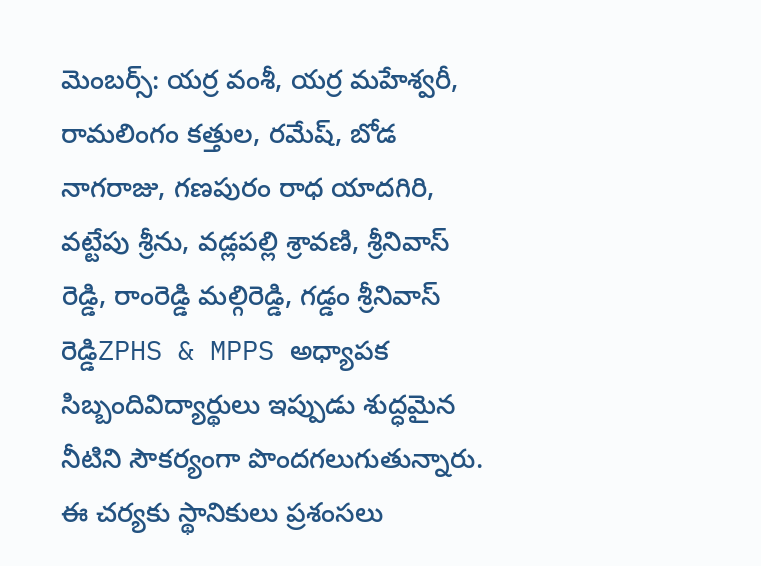మెంబర్స్: యర్ర వంశీ, యర్ర మహేశ్వరీ, రామలింగం కత్తుల, రమేష్, బోడ నాగరాజు, గణపురం రాధ యాదగిరి, వట్టేపు శ్రీను, వడ్లపల్లి శ్రావణి, శ్రీనివాస్ రెడ్డి, రాంరెడ్డి మల్గిరెడ్డి, గడ్డం శ్రీనివాస్ రెడ్డిZPHS & MPPS అధ్యాపక సిబ్బందివిద్యార్థులు ఇప్పుడు శుద్ధమైన నీటిని సౌకర్యంగా పొందగలుగుతున్నారు. ఈ చర్యకు స్థానికులు ప్రశంసలు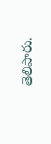తెలిపారు.